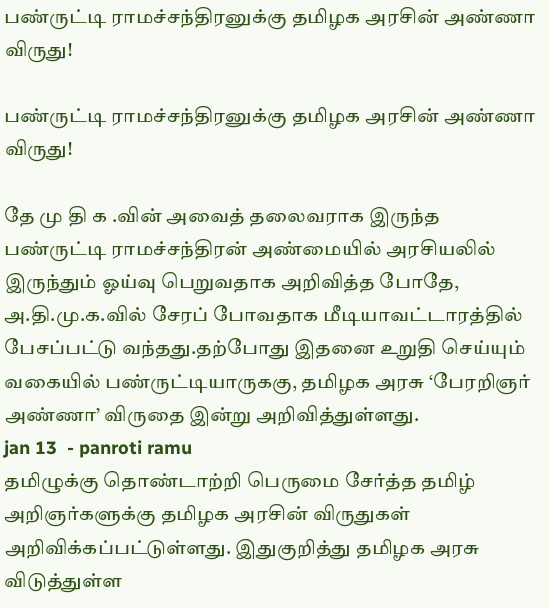பண்ருட்டி ராமச்சந்திரனுக்கு தமிழக அரசின் அண்ணா விருது!

பண்ருட்டி ராமச்சந்திரனுக்கு தமிழக அரசின் அண்ணா விருது!

தே மு தி க .வின் அவைத் தலைவராக இருந்த பண்ருட்டி ராமச்சந்திரன் அண்மையில் அரசியலில் இருந்தும் ஓய்வு பெறுவதாக அறிவித்த போதே, அ.தி.மு.க.வில் சேரப் போவதாக மீடியாவட்டாரத்தில் பேசப்பட்டு வந்தது.தற்போது இதனை உறுதி செய்யும் வகையில் பண்ருட்டியாருககு, தமிழக அரசு ‘பேரறிஞர் அண்ணா’ விருதை இன்று அறிவித்துள்ளது.
jan 13  - panroti ramu
தமிழுக்கு தொண்டாற்றி பெருமை சேர்த்த தமிழ் அறிஞர்களுக்கு தமிழக அரசின் விருதுகள் அறிவிக்கப்பட்டுள்ளது. இதுகுறித்து தமிழக அரசு விடுத்துள்ள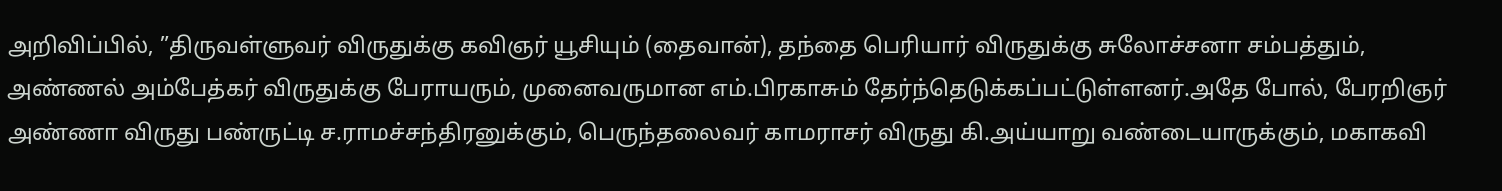அறிவிப்பில், ”திருவள்ளுவர் விருதுக்கு கவிஞர் யூசியும் (தைவான்), தந்தை பெரியார் விருதுக்கு சுலோச்சனா சம்பத்தும், அண்ணல் அம்பேத்கர் விருதுக்கு பேராயரும், முனைவருமான எம்.பிரகாசும் தேர்ந்தெடுக்கப்பட்டுள்ளனர்.அதே போல், பேரறிஞர் அண்ணா விருது பண்ருட்டி ச.ராமச்சந்திரனுக்கும், பெருந்தலைவர் காமராசர் விருது கி.அய்யாறு வண்டையாருக்கும், மகாகவி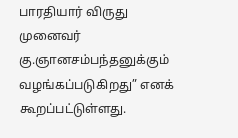பாரதியார் விருது முனைவர் கு.ஞானசம்பந்தனுக்கும் வழங்கப்படுகிறது” எனக் கூறப்பட்டுள்ளது.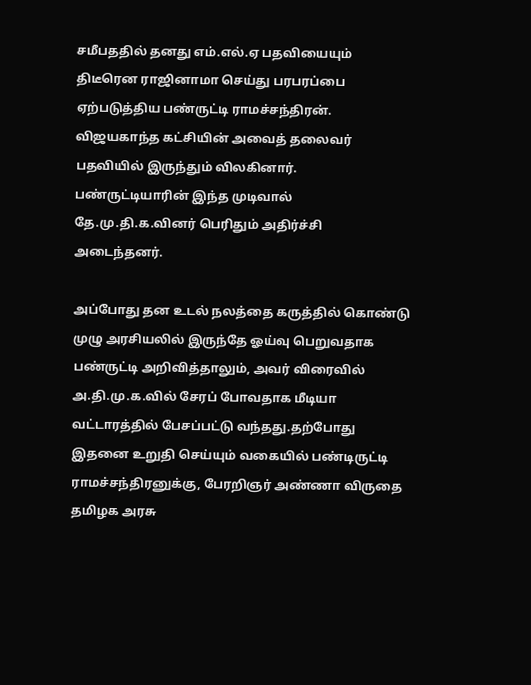சமீபததில் தனது எம்.எல்.ஏ பதவியையும் திடீரென ராஜினாமா செய்து பரபரப்பை ஏற்படுத்திய பண்ருட்டி ராமச்சந்திரன். விஜயகாந்த கட்சியின் அவைத் தலைவர் பதவியில் இருந்தும் விலகினார். பண்ருட்டியாரின் இந்த முடிவால் தே.மு.தி.க.வினர் பெரிதும் அதிர்ச்சி அடைந்தனர்.

அப்போது தன உடல் நலத்தை கருத்தில் கொண்டு முழு அரசியலில் இருந்தே ஓய்வு பெறுவதாக பண்ருட்டி அறிவித்தாலும், அவர் விரைவில் அ.தி.மு.க.வில் சேரப் போவதாக மீடியா வட்டாரத்தில் பேசப்பட்டு வந்தது.தற்போது இதனை உறுதி செய்யும் வகையில் பண்டிருட்டி ராமச்சந்திரனுக்கு, பேரறிஞர் அண்ணா விருதை தமிழக அரசு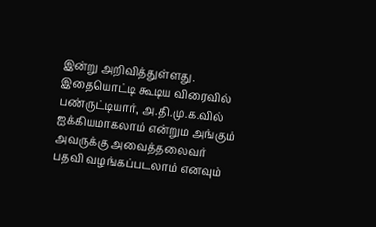இன்று அறிவித்துள்ளது. இதையொட்டி கூடிய விரைவில் பண்ருட்டியார், அ.தி.மு.க.வில் ஐக்கியமாகலாம் என்றும அங்கும் அவருக்கு அவைத்தலைவர் பதவி வழங்கப்படலாம் எனவும்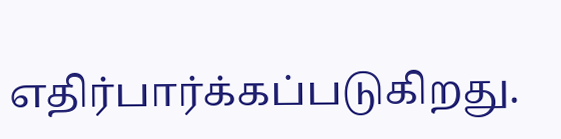எதிர்பார்க்கப்படுகிறது.